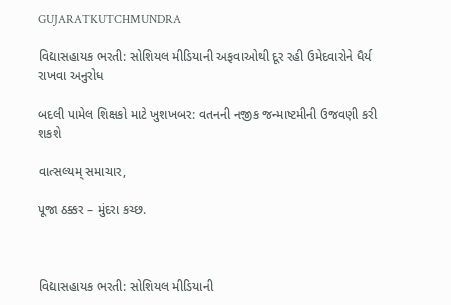GUJARATKUTCHMUNDRA

વિદ્યાસહાયક ભરતી: સોશિયલ મીડિયાની અફવાઓથી દૂર રહી ઉમેદવારોને ધૈર્ય રાખવા અનુરોધ

બદલી પામેલ શિક્ષકો માટે ખુશખબર: વતનની નજીક જન્માષ્ટમીની ઉજવણી કરી શકશે

વાત્સલ્યમ્ સમાચાર,

પૂજા ઠક્કર – મુંદરા કચ્છ.



વિદ્યાસહાયક ભરતી: સોશિયલ મીડિયાની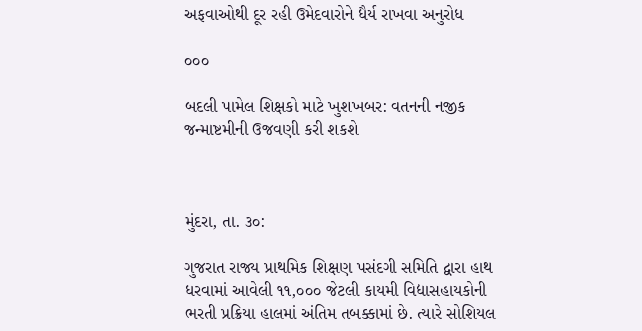અફવાઓથી દૂર રહી ઉમેદવારોને ધૈર્ય રાખવા અનુરોધ

૦૦૦

બદલી પામેલ શિક્ષકો માટે ખુશખબર: વતનની નજીક જન્માષ્ટમીની ઉજવણી કરી શકશે



મુંદરા, તા. ૩૦:

ગુજરાત રાજ્ય પ્રાથમિક શિક્ષણ પસંદગી સમિતિ દ્વારા હાથ ધરવામાં આવેલી ૧૧,૦૦૦ જેટલી કાયમી વિદ્યાસહાયકોની ભરતી પ્રક્રિયા હાલમાં અંતિમ તબક્કામાં છે. ત્યારે સોશિયલ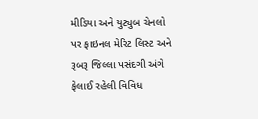મીડિયા અને યુટ્યુબ ચેનલો પર ફાઇનલ મેરિટ લિસ્ટ અને રૂબરૂ જિલ્લા પસંદગી અંગે ફેલાઈ રહેલી વિવિધ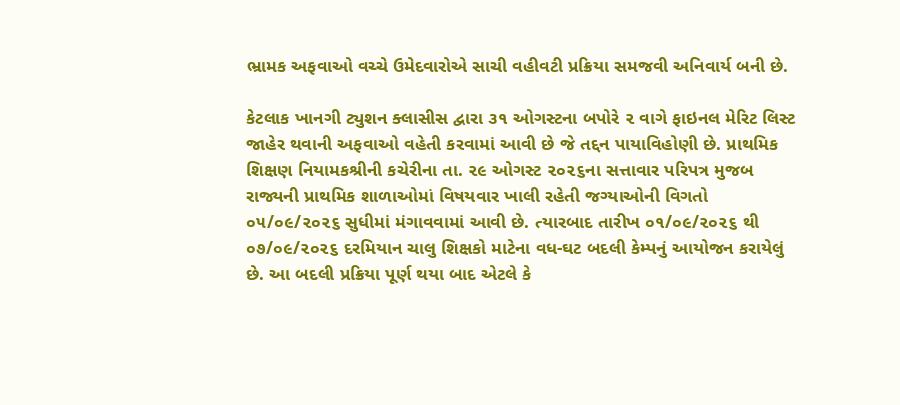ભ્રામક અફવાઓ વચ્ચે ઉમેદવારોએ સાચી વહીવટી પ્રક્રિયા સમજવી અનિવાર્ય બની છે.

કેટલાક ખાનગી ટ્યુશન ક્લાસીસ દ્વારા ૩૧ ઓગસ્ટના બપોરે ૨ વાગે ફાઇનલ મેરિટ લિસ્ટ જાહેર થવાની અફવાઓ વહેતી કરવામાં આવી છે જે તદ્દન પાયાવિહોણી છે. પ્રાથમિક શિક્ષણ નિયામકશ્રીની કચેરીના તા. ૨૯ ઓગસ્ટ ૨૦૨૬ના સત્તાવાર પરિપત્ર મુજબ રાજ્યની પ્રાથમિક શાળાઓમાં વિષયવાર ખાલી રહેતી જગ્યાઓની વિગતો ૦૫/૦૯/૨૦૨૬ સુધીમાં મંગાવવામાં આવી છે. ત્યારબાદ તારીખ ૦૧/૦૯/૨૦૨૬ થી ૦૭/૦૯/૨૦૨૬ દરમિયાન ચાલુ શિક્ષકો માટેના વધ-ઘટ બદલી કેમ્પનું આયોજન કરાયેલું છે. આ બદલી પ્રક્રિયા પૂર્ણ થયા બાદ એટલે કે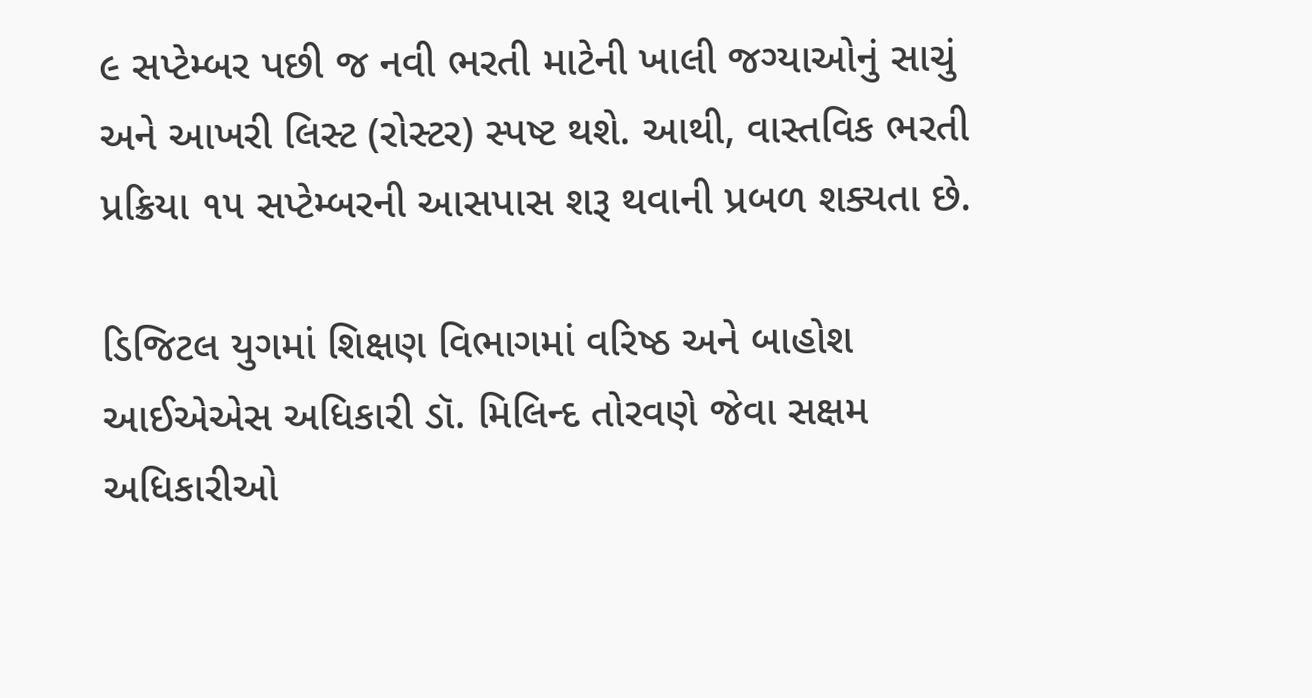૯ સપ્ટેમ્બર પછી જ નવી ભરતી માટેની ખાલી જગ્યાઓનું સાચું અને આખરી લિસ્ટ (રોસ્ટર) સ્પષ્ટ થશે. આથી, વાસ્તવિક ભરતી પ્રક્રિયા ૧૫ સપ્ટેમ્બરની આસપાસ શરૂ થવાની પ્રબળ શક્યતા છે.

ડિજિટલ યુગમાં શિક્ષણ વિભાગમાં વરિષ્ઠ અને બાહોશ આઈએએસ અધિકારી ડૉ. મિલિન્દ તોરવણે જેવા સક્ષમ અધિકારીઓ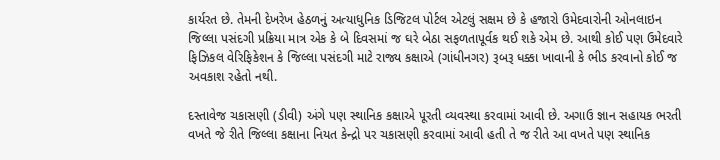કાર્યરત છે. તેમની દેખરેખ હેઠળનું અત્યાધુનિક ડિજિટલ પોર્ટલ એટલું સક્ષમ છે કે હજારો ઉમેદવારોની ઓનલાઇન જિલ્લા પસંદગી પ્રક્રિયા માત્ર એક કે બે દિવસમાં જ ઘરે બેઠા સફળતાપૂર્વક થઈ શકે એમ છે. આથી કોઈ પણ ઉમેદવારે ફિઝિકલ વેરિફિકેશન કે જિલ્લા પસંદગી માટે રાજ્ય કક્ષાએ (ગાંધીનગર) રૂબરૂ ધક્કા ખાવાની કે ભીડ કરવાનો કોઈ જ અવકાશ રહેતો નથી.

દસ્તાવેજ ચકાસણી (ડીવી) અંગે પણ સ્થાનિક કક્ષાએ પૂરતી વ્યવસ્થા કરવામાં આવી છે. અગાઉ જ્ઞાન સહાયક ભરતી વખતે જે રીતે જિલ્લા કક્ષાના નિયત કેન્દ્રો પર ચકાસણી કરવામાં આવી હતી તે જ રીતે આ વખતે પણ સ્થાનિક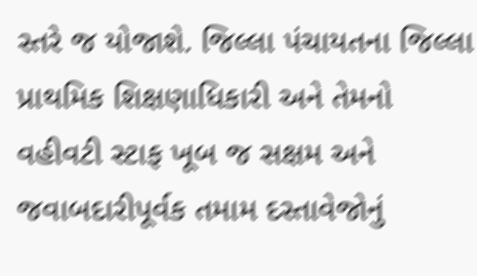સ્તરે જ યોજાશે. જિલ્લા પંચાયતના જિલ્લા પ્રાથમિક શિક્ષણાધિકારી અને તેમનો વહીવટી સ્ટાફ ખૂબ જ સક્ષમ અને જવાબદારીપૂર્વક તમામ દસ્તાવેજોનું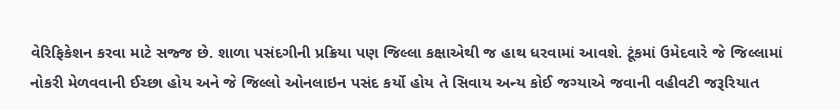વેરિફિકેશન કરવા માટે સજ્જ છે. શાળા પસંદગીની પ્રક્રિયા પણ જિલ્લા કક્ષાએથી જ હાથ ધરવામાં આવશે. ટૂંકમાં ઉમેદવારે જે જિલ્લામાં નોકરી મેળવવાની ઈચ્છા હોય અને જે જિલ્લો ઓનલાઇન પસંદ કર્યો હોય તે સિવાય અન્ય કોઈ જગ્યાએ જવાની વહીવટી જરૂરિયાત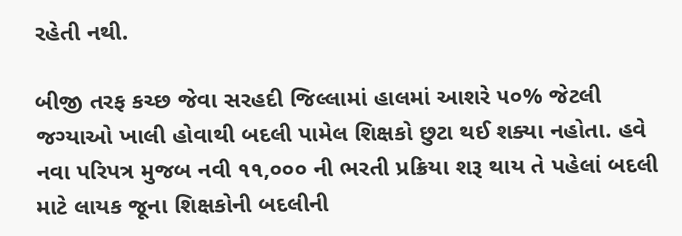રહેતી નથી.

બીજી તરફ કચ્છ જેવા સરહદી જિલ્લામાં હાલમાં આશરે ૫૦% જેટલી જગ્યાઓ ખાલી હોવાથી બદલી પામેલ શિક્ષકો છુટા થઈ શક્યા નહોતા. હવે નવા પરિપત્ર મુજબ નવી ૧૧,૦૦૦ ની ભરતી પ્રક્રિયા શરૂ થાય તે પહેલાં બદલી માટે લાયક જૂના શિક્ષકોની બદલીની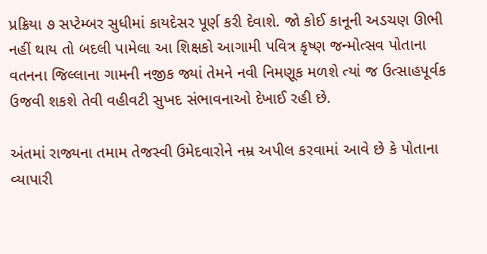પ્રક્રિયા ૭ સપ્ટેમ્બર સુધીમાં કાયદેસર પૂર્ણ કરી દેવાશે. જો કોઈ કાનૂની અડચણ ઊભી નહીં થાય તો બદલી પામેલા આ શિક્ષકો આગામી પવિત્ર કૃષ્ણ જન્મોત્સવ પોતાના વતનના જિલ્લાના ગામની નજીક જ્યાં તેમને નવી નિમણૂક મળશે ત્યાં જ ઉત્સાહપૂર્વક ઉજવી શકશે તેવી વહીવટી સુખદ સંભાવનાઓ દેખાઈ રહી છે.

અંતમાં રાજ્યના તમામ તેજસ્વી ઉમેદવારોને નમ્ર અપીલ કરવામાં આવે છે કે પોતાના વ્યાપારી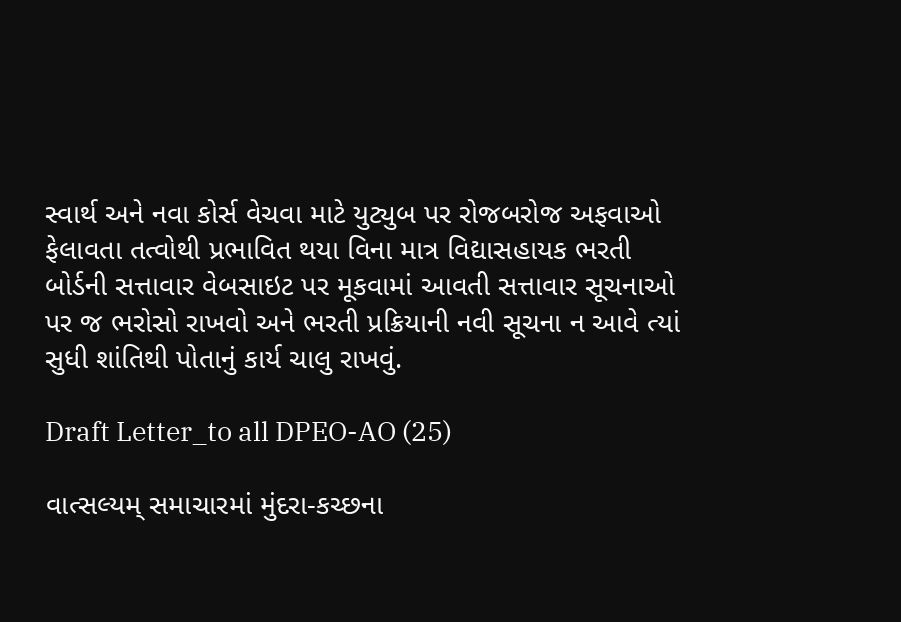સ્વાર્થ અને નવા કોર્સ વેચવા માટે યુટ્યુબ પર રોજબરોજ અફવાઓ ફેલાવતા તત્વોથી પ્રભાવિત થયા વિના માત્ર વિદ્યાસહાયક ભરતી બોર્ડની સત્તાવાર વેબસાઇટ પર મૂકવામાં આવતી સત્તાવાર સૂચનાઓ પર જ ભરોસો રાખવો અને ભરતી પ્રક્રિયાની નવી સૂચના ન આવે ત્યાં સુધી શાંતિથી પોતાનું કાર્ય ચાલુ રાખવું.

Draft Letter_to all DPEO-AO (25)

વાત્સલ્યમ્ સમાચારમાં મુંદરા-કચ્છના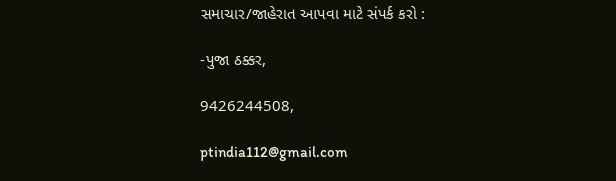સમાચાર/જાહેરાત આપવા માટે સંપર્ક કરો :

-પુજા ઠક્કર,

9426244508,

ptindia112@gmail.com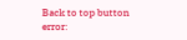Back to top button
error: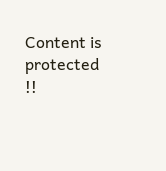Content is protected !!